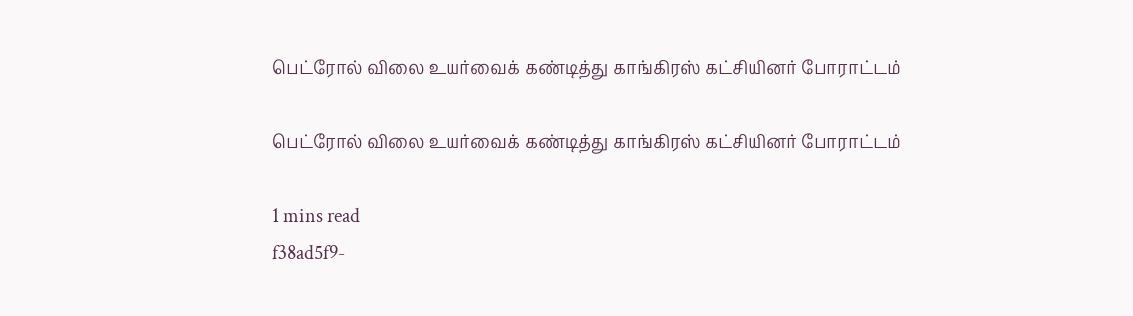பெட்ரோல் விலை உயர்வைக் கண்டித்து காங்கிரஸ் கட்சியினர் போராட்டம்

பெட்ரோல் விலை உயர்வைக் கண்டித்து காங்கிரஸ் கட்சியினர் போராட்டம்

1 mins read
f38ad5f9-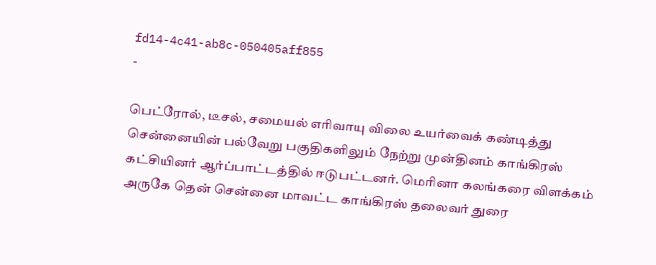fd14-4c41-ab8c-050405aff855
-

பெட்ரோல், டீசல், சமையல் எரிவாயு விலை உயர்வைக் கண்டித்து சென்னையின் பல்வேறு பகுதிகளிலும் நேற்று முன்தினம் காங்கிரஸ் கட்சியினர் ஆர்ப்பாட்டத்தில் ஈடுபட்டனர். மெரினா கலங்கரை விளக்கம் அருகே தென் சென்னை மாவட்ட காங்கிரஸ் தலைவர் துரை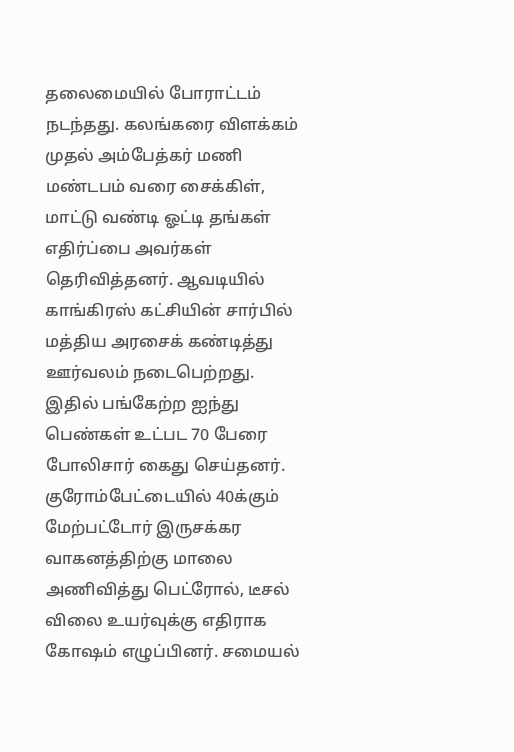தலைமையில் போராட்டம் நடந்தது. கலங்கரை விளக்கம் முதல் அம்பேத்கர் மணி மண்டபம் வரை சைக்கிள், மாட்டு வண்டி ஓட்டி தங்கள் எதிர்ப்பை அவர்கள் தெரிவித்தனர். ஆவடியில் காங்கிரஸ் கட்சியின் சார்பில் மத்திய அரசைக் கண்டித்து ஊர்வலம் நடைபெற்றது. இதில் பங்கேற்ற ஐந்து பெண்கள் உட்பட 70 பேரை போலிசார் கைது செய்தனர். குரோம்பேட்டையில் 40க்கும் மேற்பட்டோர் இருசக்கர வாகனத்திற்கு மாலை அணிவித்து பெட்ரோல், டீசல் விலை உயர்வுக்கு எதிராக கோஷம் எழுப்பினர். சமையல்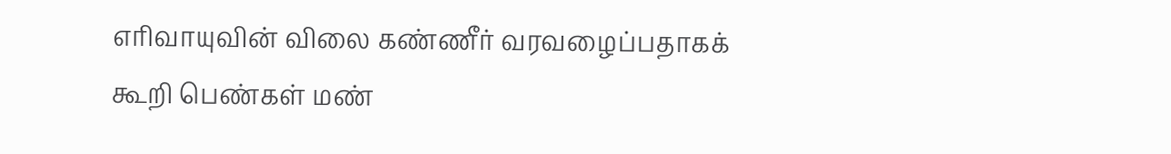எரிவாயுவின் விலை கண்ணீர் வரவழைப்பதாகக் கூறி பெண்கள் மண்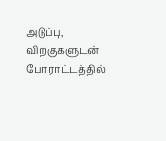அடுப்பு, விறகுகளுடன் போராட்டத்தில்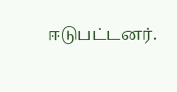ஈடுபட்டனர்.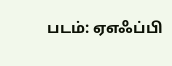படம்: ஏஎஃப்பி